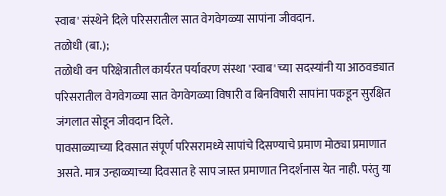स्वाब' संस्थेने दिले परिसरातील सात वेगवेगळ्या सापांना जीवदान.
तळोधी (बा.);
तळोधी वन परिक्षेत्रातील कार्यरत पर्यावरण संस्था 'स्वाब' च्या सदस्यांनी या आठवड्यात परिसरातील वेगवेगळ्या सात वेगवेगळ्या विषारी व बिनविषारी सापांना पकडून सुरक्षित जंगलात सोडून जीवदान दिले.
पावसाळ्याच्या दिवसात संपूर्ण परिसरामध्ये सापांचे दिसण्याचे प्रमाण मोठ्या प्रमाणात असते. मात्र उन्हाळ्याच्या दिवसात हे साप जास्त प्रमाणात निदर्शनास येत नाही. परंतु या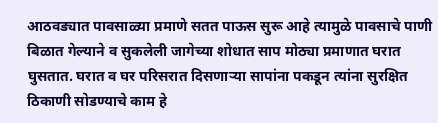आठवड्यात पावसाळ्या प्रमाणे सतत पाऊस सुरू आहे त्यामुळे पावसाचे पाणी बिळात गेल्याने व सुकलेली जागेच्या शोधात साप मोठ्या प्रमाणात घरात घुसतात. घरात व घर परिसरात दिसणाऱ्या सापांना पकडून त्यांना सुरक्षित ठिकाणी सोडण्याचे काम हे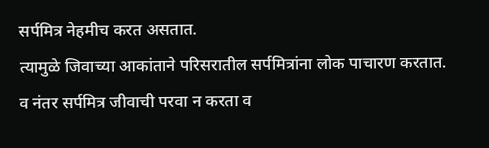सर्पमित्र नेहमीच करत असतात.
त्यामुळे जिवाच्या आकांताने परिसरातील सर्पमित्रांना लोक पाचारण करतात. व नंतर सर्पमित्र जीवाची परवा न करता व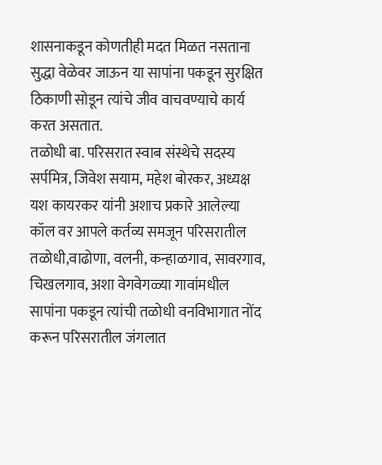शासनाकडून कोणतीही मदत मिळत नसताना सुद्धा वेळेवर जाऊन या सापांना पकडून सुरक्षित ठिकाणी सोडून त्यांचे जीव वाचवण्याचे कार्य करत असतात.
तळोधी बा. परिसरात स्वाब संस्थेचे सदस्य सर्पमित्र, जिवेश सयाम, महेश बोरकर, अध्यक्ष यश कायरकर यांनी अशाच प्रकारे आलेल्या कॉल वर आपले कर्तव्य समजून परिसरातील तळोधी,वाढोणा, वलनी, कन्हाळगाव, सावरगाव, चिखलगाव, अशा वेगवेगळ्या गावांमधील सापांना पकडून त्यांची तळोधी वनविभागात नोंद करून परिसरातील जंगलात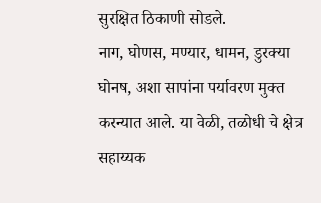सुरक्षित ठिकाणी सोडले.
नाग, घोणस, मण्यार, धामन, डुरक्या घोनष, अशा सापांना पर्यावरण मुक्त करन्यात आले. या वेळी, तळोधी चे क्षेत्र सहाय्यक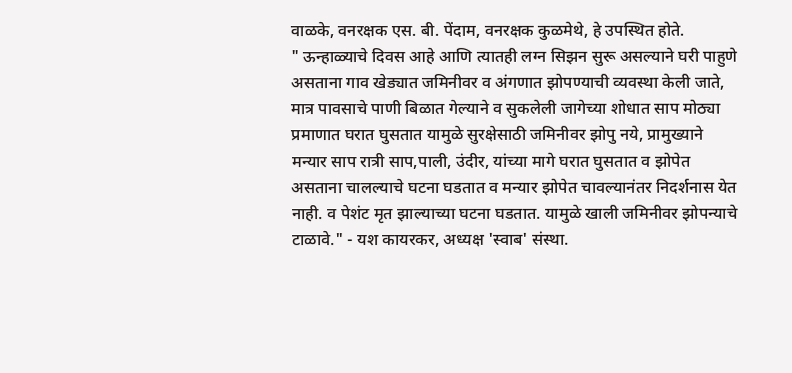वाळके, वनरक्षक एस. बी. पेंदाम, वनरक्षक कुळमेथे, हे उपस्थित होते.
" ऊन्हाळ्याचे दिवस आहे आणि त्यातही लग्न सिझन सुरू असल्याने घरी पाहुणे असताना गाव खेड्यात जमिनीवर व अंगणात झोपण्याची व्यवस्था केली जाते, मात्र पावसाचे पाणी बिळात गेल्याने व सुकलेली जागेच्या शोधात साप मोठ्या प्रमाणात घरात घुसतात यामुळे सुरक्षेसाठी जमिनीवर झोपु नये, प्रामुख्याने मन्यार साप रात्री साप,पाली, उंदीर, यांच्या मागे घरात घुसतात व झोपेत असताना चालल्याचे घटना घडतात व मन्यार झोपेत चावल्यानंतर निदर्शनास येत नाही. व पेशंट मृत झाल्याच्या घटना घडतात. यामुळे खाली जमिनीवर झोपन्याचे टाळावे." - यश कायरकर, अध्यक्ष 'स्वाब' संस्था.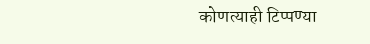कोणत्याही टिप्पण्या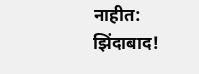नाहीत:
झिंदाबाद!